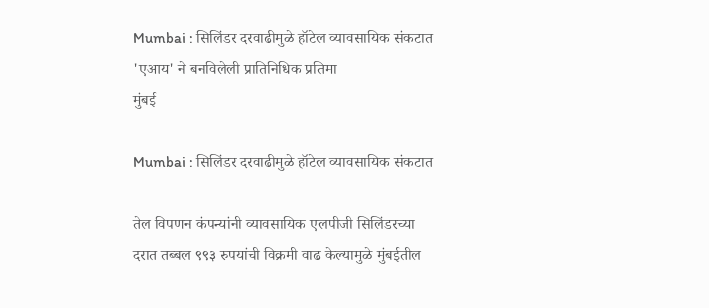Mumbai : सिलिंडर दरवाढीमुळे हॉटेल व्यावसायिक संकटात 'एआय' ने बनविलेली प्रातिनिधिक प्रतिमा
मुंबई

Mumbai : सिलिंडर दरवाढीमुळे हॉटेल व्यावसायिक संकटात

तेल विपणन कंपन्यांनी व्यावसायिक एलपीजी सिलिंडरच्या दरात तब्बल ९९३ रुपयांची विक्रमी वाढ केल्यामुळे मुंबईतील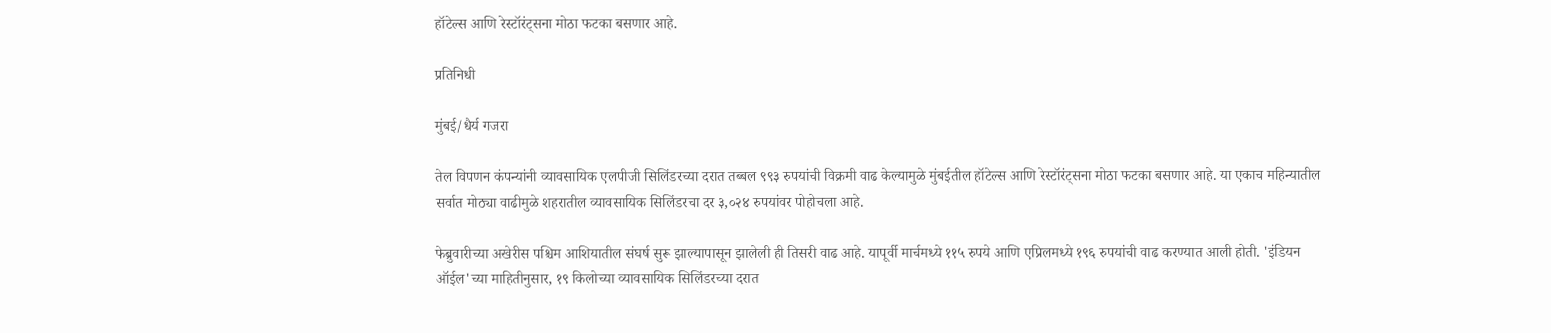हॉटेल्स आणि रेस्टॉरंट्सना मोठा फटका बसणार आहे.

प्रतिनिधी

मुंबई/धैर्य गजरा

तेल विपणन कंपन्यांनी व्यावसायिक एलपीजी सिलिंडरच्या दरात तब्बल ९९३ रुपयांची विक्रमी वाढ केल्यामुळे मुंबईतील हॉटेल्स आणि रेस्टॉरंट्सना मोठा फटका बसणार आहे. या एकाच महिन्यातील सर्वात मोठ्या वाढीमुळे शहरातील व्यावसायिक सिलिंडरचा दर ३,०२४ रुपयांवर पोहोचला आहे.

फेब्रुवारीच्या अखेरीस पश्चिम आशियातील संघर्ष सुरू झाल्यापासून झालेली ही तिसरी वाढ आहे. यापूर्वी मार्चमध्ये ११५ रुपये आणि एप्रिलमध्ये १९६ रुपयांची वाढ करण्यात आली होती. 'इंडियन ऑईल'च्या माहितीनुसार, १९ किलोच्या व्यावसायिक सिलिंडरच्या दरात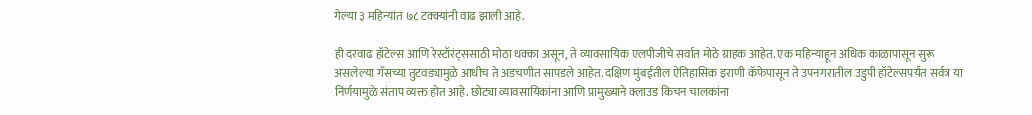गेल्या ३ महिन्यांत ७८ टक्क्यांनी वाढ झाली आहे.

ही दरवाढ हॉटेल्स आणि रेस्टॉरंट्ससाठी मोठा धक्का असून, ते व्यावसायिक एलपीजीचे सर्वात मोठे ग्राहक आहेत. एक महिन्याहून अधिक काळापासून सुरू असलेल्या गॅसच्या तुटवड्यामुळे आधीच ते अडचणीत सापडले आहेत. दक्षिण मुंबईतील ऐतिहासिक इराणी कॅफेपासून ते उपनगरातील उडुपी हॉटेल्सपर्यंत सर्वत्र या निर्णयामुळे संताप व्यक्त होत आहे. छोट्या व्यावसायिकांना आणि प्रामुख्याने क्लाउड किचन चालकांना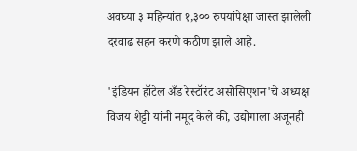अवघ्या ३ महिन्यांत १,३०० रुपयांपेक्षा जास्त झालेली दरवाढ सहन करणे कठीण झाले आहे.

'इंडियन हॉटेल अँड रेस्टॉरंट असोसिएशन'चे अध्यक्ष विजय शेट्टी यांनी नमूद केले की, उद्योगाला अजूनही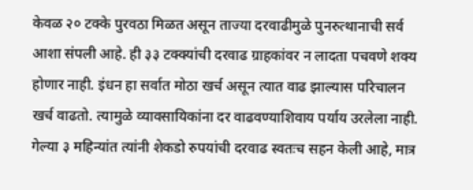केवळ २० टक्के पुरवठा मिळत असून ताज्या दरवाढीमुळे पुनरुत्थानाची सर्व आशा संपली आहे. ही ३३ टक्क्यांची दरवाढ ग्राहकांवर न लादता पचवणे शक्य होणार नाही. इंधन हा सर्वात मोठा खर्च असून त्यात वाढ झाल्यास परिचालन खर्च वाढतो. त्यामुळे व्यावसायिकांना दर वाढवण्याशिवाय पर्याय उरलेला नाही. गेल्या ३ महिन्यांत त्यांनी शेकडो रुपयांची दरवाढ स्वतःच सहन केली आहे, मात्र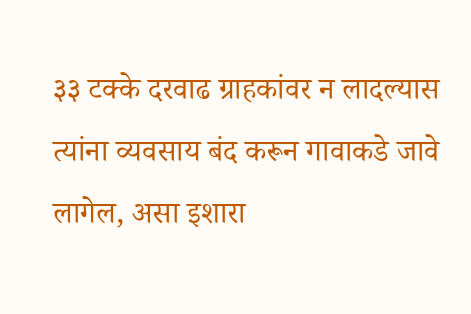३३ टक्के दरवाढ ग्राहकांवर न लादल्यास त्यांना व्यवसाय बंद करून गावाकडे जावे लागेल, असा इशारा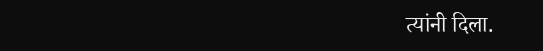त्यांनी दिला.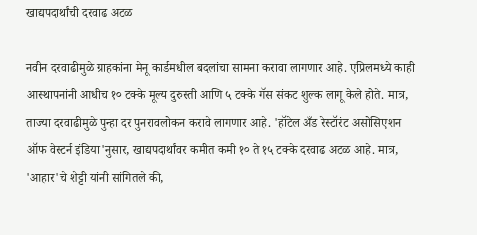खाद्यपदार्थांची दरवाढ अटळ

नवीन दरवाढीमुळे ग्राहकांना मेनू कार्डमधील बदलांचा सामना करावा लागणार आहे. एप्रिलमध्ये काही आस्थापनांनी आधीच १० टक्के मूल्य दुरुस्ती आणि ५ टक्के गॅस संकट शुल्क लागू केले होते. मात्र, ताज्या दरवाढीमुळे पुन्हा दर पुनरावलोकन करावे लागणार आहे. 'हॉटेल अँड रेस्टॉरंट असोसिएशन ऑफ वेस्टर्न इंडिया'नुसार, खाद्यपदार्थांवर कमीत कमी १० ते १५ टक्के दरवाढ अटळ आहे. मात्र, 'आहार'चे शेट्टी यांनी सांगितले की,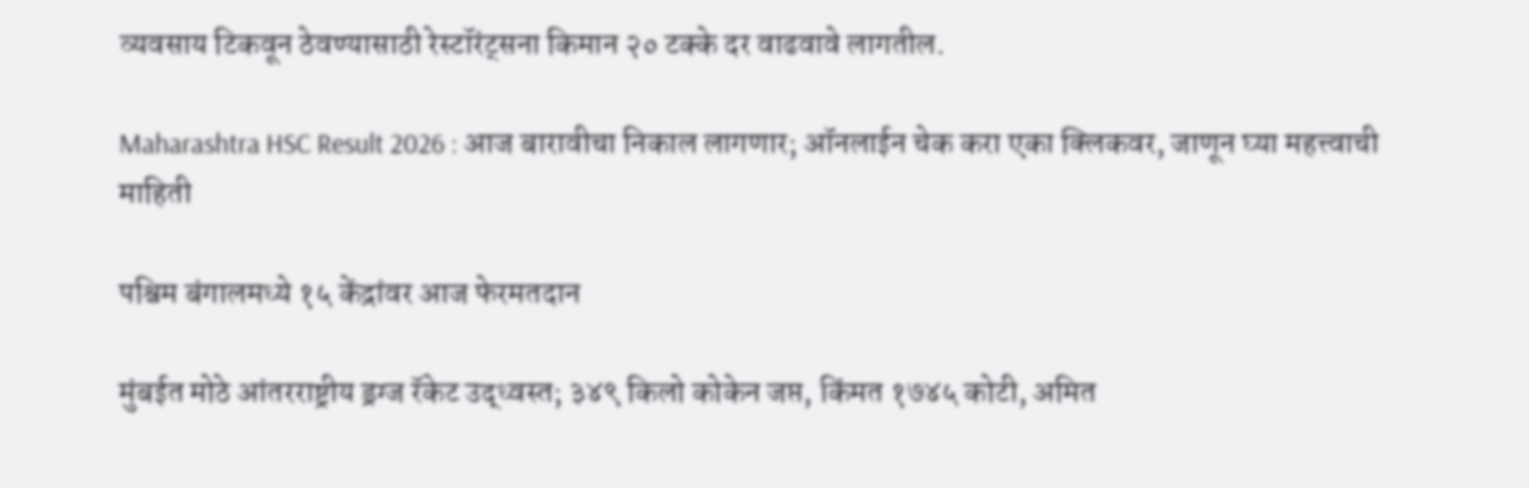व्यवसाय टिकवून ठेवण्यासाठी रेस्टॉरंट्सना किमान २० टक्के दर वाढवावे लागतील.

Maharashtra HSC Result 2026 : आज बारावीचा निकाल लागणार; ऑनलाईन चेक करा एका क्लिकवर, जाणून घ्या महत्त्वाची माहिती

पश्चिम बंगालमध्ये १५ केंद्रांवर आज फेरमतदान

मुंबईत मोठे आंतरराष्ट्रीय ड्रग्ज रॅकेट उद्ध्वस्त; ३४९ किलो कोकेन जप्त, किंमत १७४५ कोटी, अमित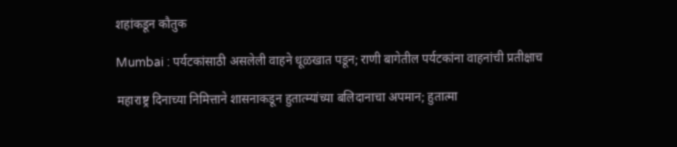शहांकडून कौतुक

Mumbai : पर्यटकांसाठी असलेली वाहने धूळखात पडून; राणी बागेतील पर्यटकांना वाहनांची प्रतीक्षाच

महाराष्ट्र दिनाच्या निमित्ताने शासनाकडून हुतात्म्यांच्या बलिदानाचा अपमान; हुतात्मा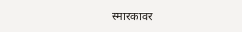स्मारकावर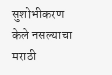सुशोभीकरण केले नसल्याचा मराठी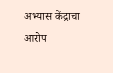अभ्यास केंद्राचा आरोप